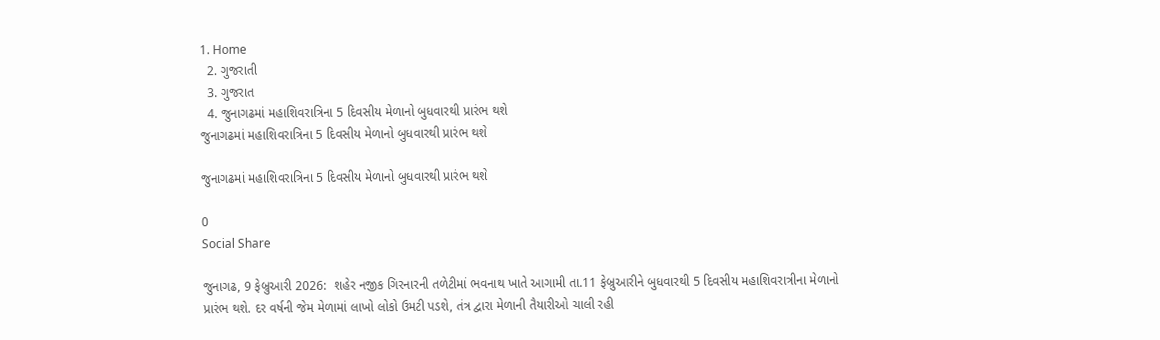1. Home
  2. ગુજરાતી
  3. ગુજરાત
  4. જુનાગઢમાં મહાશિવરાત્રિના 5 દિવસીય મેળાનો બુધવારથી પ્રારંભ થશે
જુનાગઢમાં મહાશિવરાત્રિના 5 દિવસીય મેળાનો બુધવારથી પ્રારંભ થશે

જુનાગઢમાં મહાશિવરાત્રિના 5 દિવસીય મેળાનો બુધવારથી પ્રારંભ થશે

0
Social Share

જુનાગઢ, 9 ફેબ્રુઆરી 2026:  શહેર નજીક ગિરનારની તળેટીમાં ભવનાથ ખાતે આગામી તા.11 ફેબ્રુઆરીને બુધવારથી 5 દિવસીય મહાશિવરાત્રીના મેળાનો પ્રારંભ થશે. દર વર્ષની જેમ મેળામાં લાખો લોકો ઉમટી પડશે, તંત્ર દ્વારા મેળાની તૈયારીઓ ચાલી રહી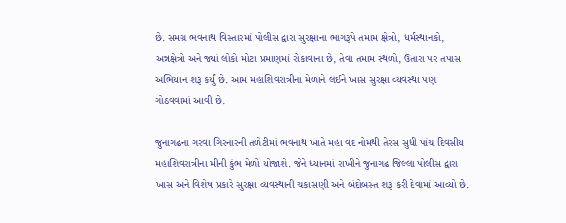છે. સમગ્ર ભવનાથ વિસ્તારમાં પોલીસ દ્વારા સુરક્ષાના ભાગરૂપે તમામ ક્ષેત્રો, ધર્મસ્થાનકો, અન્નક્ષેત્રો અને જ્યાં લોકો મોટા પ્રમાણમાં રોકાવાના છે, તેવા તમામ સ્થળો, ઉતારા પર તપાસ અભિયાન શરૂ કર્યું છે. આમ મહાશિવરાત્રીના મેળાને લઈને ખાસ સુરક્ષા વ્યવસ્થા પણ ગોઠવવામાં આવી છે.

જુનાગઢના ગરવા ગિરનારની તળેટીમાં ભવનાથ ખાતે મહા વદ નોમથી તેરસ સુધી પાંચ દિવસીય મહાશિવરાત્રીના મીની કુંભ મેળો યોજાશે. જેને ધ્યાનમાં રાખીને જુનાગઢ જિલ્લા પોલીસ દ્વારા ખાસ અને વિશેષ પ્રકારે સુરક્ષા વ્યવસ્થાની ચકાસણી અને બંદોબસ્ત શરૂ કરી દેવામાં આવ્યો છે.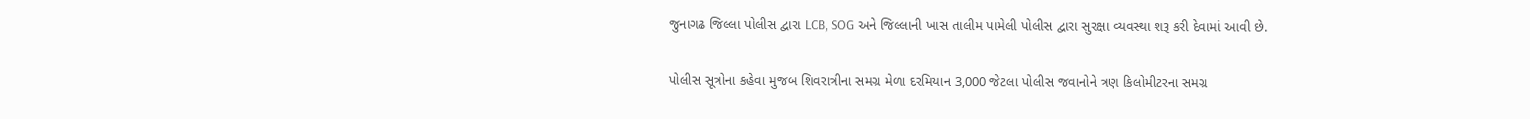જુનાગઢ જિલ્લા પોલીસ દ્વારા LCB, SOG અને જિલ્લાની ખાસ તાલીમ પામેલી પોલીસ દ્વારા સુરક્ષા વ્યવસ્થા શરૂ કરી દેવામાં આવી છે.

પોલીસ સૂત્રોના કહેવા મુજબ શિવરાત્રીના સમગ્ર મેળા દરમિયાન 3,000 જેટલા પોલીસ જવાનોને ત્રણ કિલોમીટરના સમગ્ર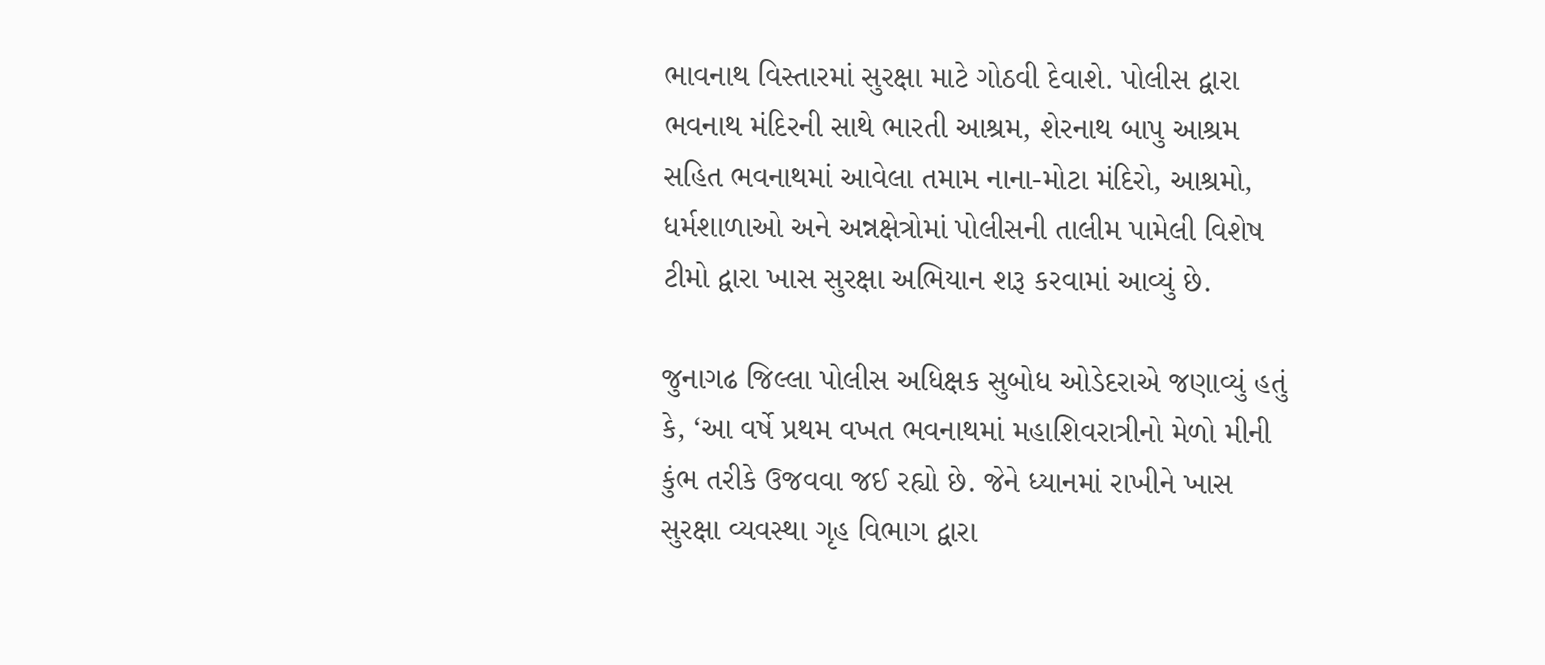ભાવનાથ વિસ્તારમાં સુરક્ષા માટે ગોઠવી દેવાશે. પોલીસ દ્વારા ભવનાથ મંદિરની સાથે ભારતી આશ્રમ, શેરનાથ બાપુ આશ્રમ સહિત ભવનાથમાં આવેલા તમામ નાના-મોટા મંદિરો, આશ્રમો, ધર્મશાળાઓ અને અન્નક્ષેત્રોમાં પોલીસની તાલીમ પામેલી વિશેષ ટીમો દ્વારા ખાસ સુરક્ષા અભિયાન શરૂ કરવામાં આવ્યું છે.

જુનાગઢ જિલ્લા પોલીસ અધિક્ષક સુબોધ ઓડેદરાએ જણાવ્યું હતું કે, ‘આ વર્ષે પ્રથમ વખત ભવનાથમાં મહાશિવરાત્રીનો મેળો મીની કુંભ તરીકે ઉજવવા જઈ રહ્યો છે. જેને ધ્યાનમાં રાખીને ખાસ સુરક્ષા વ્યવસ્થા ગૃહ વિભાગ દ્વારા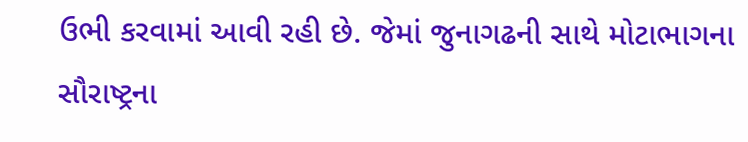ઉભી કરવામાં આવી રહી છે. જેમાં જુનાગઢની સાથે મોટાભાગના સૌરાષ્ટ્રના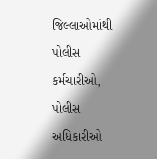જિલ્લાઓમાંથી પોલીસ કર્મચારીઓ, પોલીસ અધિકારીઓ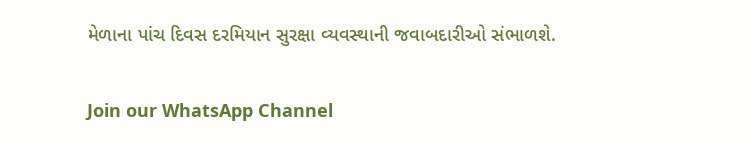મેળાના પાંચ દિવસ દરમિયાન સુરક્ષા વ્યવસ્થાની જવાબદારીઓ સંભાળશે.

Join our WhatsApp Channel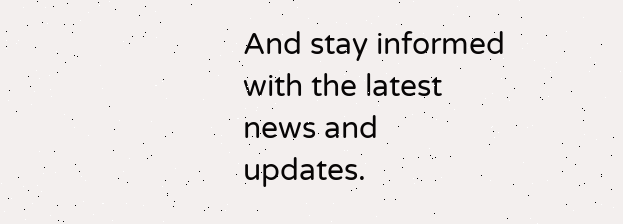And stay informed with the latest news and updates.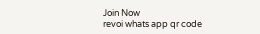Join Now
revoi whats app qr code